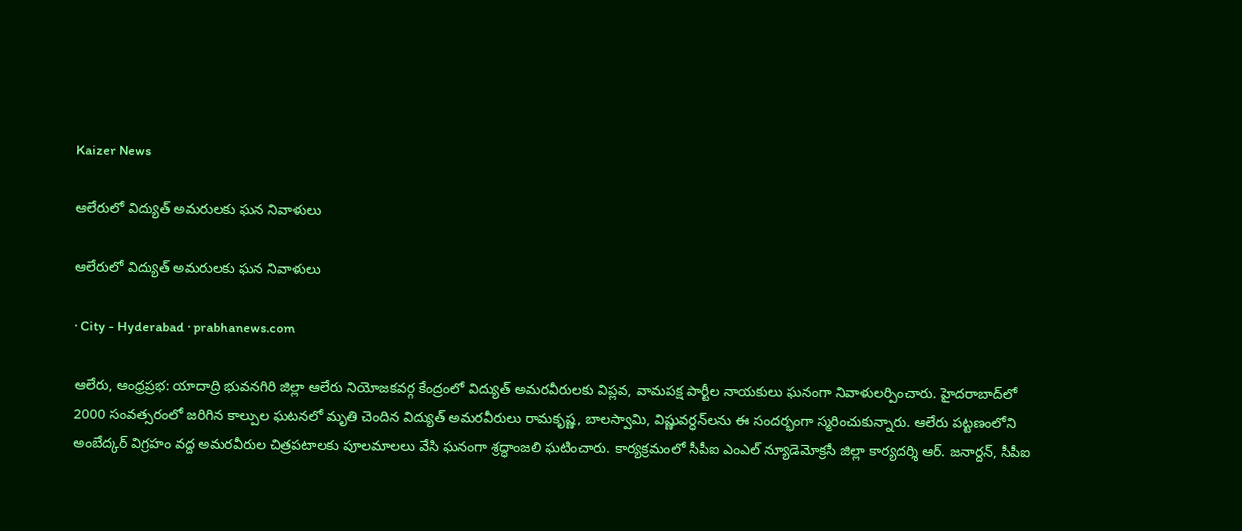Kaizer News

ఆలేరులో విద్యుత్ అమరులకు ఘన నివాళులు

ఆలేరులో విద్యుత్ అమరులకు ఘన నివాళులు

· City - Hyderabad · prabhanews.com

ఆలేరు, ఆంధ్రప్రభ: యాదాద్రి భువనగిరి జిల్లా ఆలేరు నియోజకవర్గ కేంద్రంలో విద్యుత్ అమరవీరులకు విప్లవ, వామపక్ష పార్టీల నాయకులు ఘనంగా నివాళులర్పించారు. హైదరాబాద్‌లో 2000 సంవత్సరంలో జరిగిన కాల్పుల ఘటనలో మృతి చెందిన విద్యుత్ అమరవీరులు రామకృష్ణ, బాలస్వామి, విష్ణువర్ధన్‌లను ఈ సందర్భంగా స్మరించుకున్నారు. ఆలేరు పట్టణంలోని అంబేద్కర్ విగ్రహం వద్ద అమరవీరుల చిత్రపటాలకు పూలమాలలు వేసి ఘనంగా శ్రద్ధాంజలి ఘటించారు. కార్యక్రమంలో సీపీఐ ఎంఎల్ న్యూడెమోక్రసీ జిల్లా కార్యదర్శి ఆర్. జనార్దన్, సీపీఐ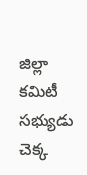జిల్లా కమిటీ సభ్యుడు చెక్క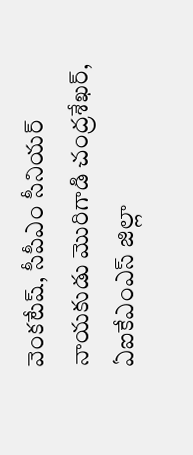వెంకటేష్, సీపీఎం సీనియర్ నాయకుడు మొరిగాడి చంద్రశేఖర్, ఏఐకేఎంఎస్ జిల్లా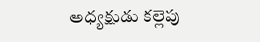అధ్యక్షుడు కల్లెపు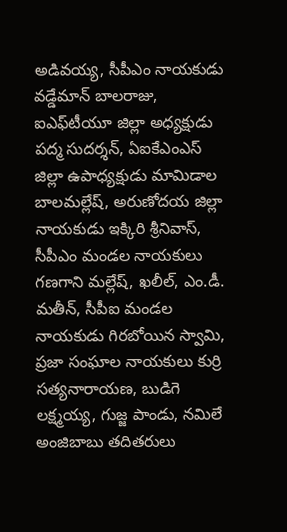అడివయ్య, సీపీఎం నాయకుడు వడ్డేమాన్ బాలరాజు, ఐఎఫ్‌టీయూ జిల్లా అధ్యక్షుడు పద్మ సుదర్శన్, ఏఐకేఎంఎస్ జిల్లా ఉపాధ్యక్షుడు మామిడాల బాలమల్లేష్, అరుణోదయ జిల్లా నాయకుడు ఇక్కిరి శ్రీనివాస్, సీపీఎం మండల నాయకులు గణగాని మల్లేష్, ఖలీల్, ఎం.డీ. మతీన్, సీపీఐ మండల నాయకుడు గిరబోయిన స్వామి, ప్రజా సంఘాల నాయకులు కుర్రి సత్యనారాయణ, బుడిగె లక్ష్మయ్య, గుజ్జ పాండు, నమిలే అంజిబాబు తదితరులు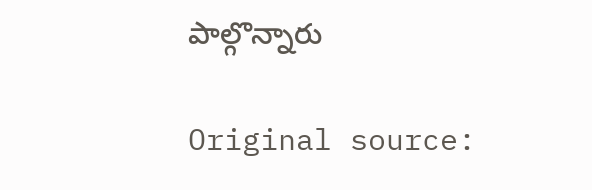పాల్గొన్నారు

Original source: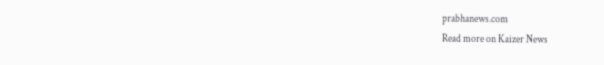prabhanews.com
Read more on Kaizer News